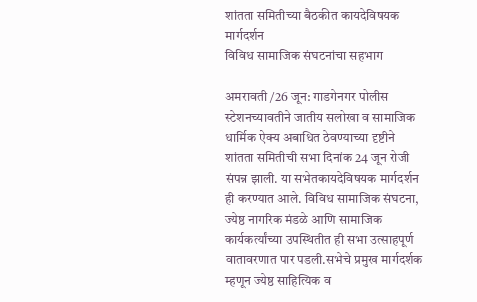शांतता समितीच्या बैठकीत कायदेविषयक मार्गदर्शन
विविध सामाजिक संघटनांचा सहभाग

अमरावती /26 जून: गाडगेनगर पोलीस स्टेशनच्यावतीने जातीय सलोखा व सामाजिक धार्मिक ऐक्य अबाधित ठेवण्याच्या दृष्टीने शांतता समितीची सभा दिनांक 24 जून रोजी संपन्न झाली. या सभेतकायदेविषयक मार्गदर्शन ही करण्यात आले. विविध सामाजिक संघटना, ज्येष्ठ नागरिक मंडळे आणि सामाजिक कार्यकर्त्यांच्या उपस्थितीत ही सभा उत्साहपूर्ण वातावरणात पार पडली.सभेचे प्रमुख मार्गदर्शक म्हणून ज्येष्ठ साहित्यिक व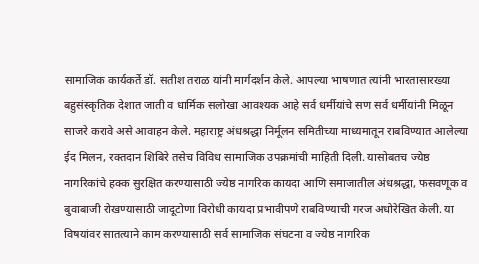सामाजिक कार्यकर्ते डॉ. सतीश तराळ यांनी मार्गदर्शन केले. आपल्या भाषणात त्यांनी भारतासारख्या बहुसंस्कृतिक देशात जाती व धार्मिक सलोखा आवश्यक आहे सर्व धर्मीयांचे सण सर्व धर्मीयांनी मिळून साजरे करावे असे आवाहन केले. महाराष्ट्र अंधश्रद्धा निर्मूलन समितीच्या माध्यमातून राबविण्यात आलेल्या ईद मिलन, रक्तदान शिबिरे तसेच विविध सामाजिक उपक्रमांची माहिती दिली. यासोबतच ज्येष्ठ नागरिकांचे हक्क सुरक्षित करण्यासाठी ज्येष्ठ नागरिक कायदा आणि समाजातील अंधश्रद्धा, फसवणूक व बुवाबाजी रोखण्यासाठी जादूटोणा विरोधी कायदा प्रभावीपणे राबविण्याची गरज अधोरेखित केली. या विषयांवर सातत्याने काम करण्यासाठी सर्व सामाजिक संघटना व ज्येष्ठ नागरिक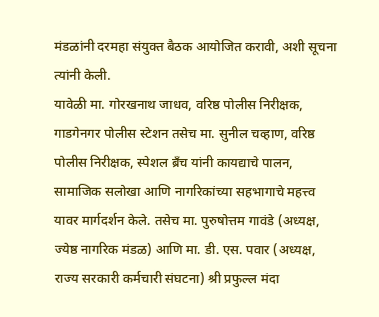मंडळांनी दरमहा संयुक्त बैठक आयोजित करावी, अशी सूचना त्यांनी केली.
यावेळी मा. गोरखनाथ जाधव, वरिष्ठ पोलीस निरीक्षक, गाडगेनगर पोलीस स्टेशन तसेच मा. सुनील चव्हाण, वरिष्ठ पोलीस निरीक्षक, स्पेशल ब्रँच यांनी कायद्याचे पालन, सामाजिक सलोखा आणि नागरिकांच्या सहभागाचे महत्त्व यावर मार्गदर्शन केले. तसेच मा. पुरुषोत्तम गावंडे (अध्यक्ष, ज्येष्ठ नागरिक मंडळ) आणि मा. डी. एस. पवार (अध्यक्ष, राज्य सरकारी कर्मचारी संघटना) श्री प्रफुल्ल मंदा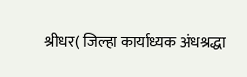श्रीधर( जिल्हा कार्याध्यक अंधश्रद्धा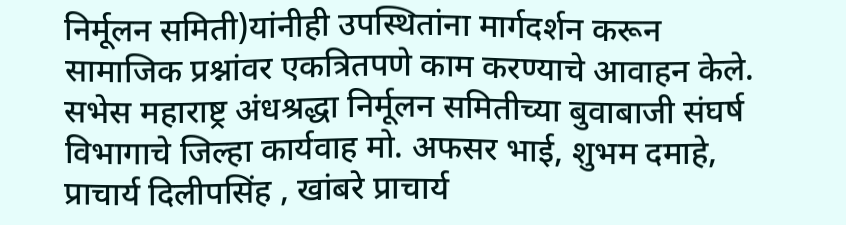निर्मूलन समिती)यांनीही उपस्थितांना मार्गदर्शन करून सामाजिक प्रश्नांवर एकत्रितपणे काम करण्याचे आवाहन केले. सभेस महाराष्ट्र अंधश्रद्धा निर्मूलन समितीच्या बुवाबाजी संघर्ष विभागाचे जिल्हा कार्यवाह मो. अफसर भाई, शुभम दमाहे, प्राचार्य दिलीपसिंह , खांबरे प्राचार्य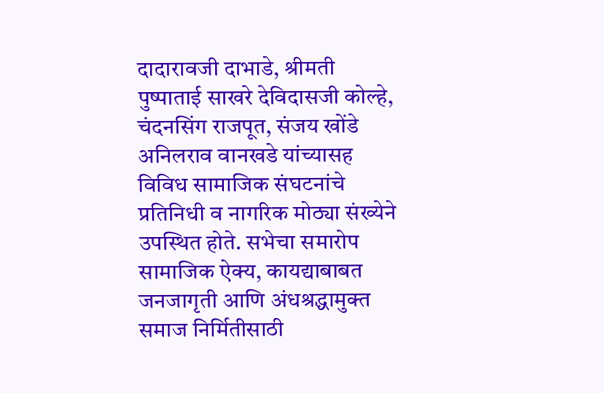दादारावजी दाभाडे, श्रीमती पुष्पाताई साखरे देविदासजी कोल्हे, चंदनसिंग राजपूत, संजय खोंडे अनिलराव वानखडे यांच्यासह विविध सामाजिक संघटनांचे प्रतिनिधी व नागरिक मोठ्या संख्येने उपस्थित होते. सभेचा समारोप सामाजिक ऐक्य, कायद्याबाबत जनजागृती आणि अंधश्रद्धामुक्त समाज निर्मितीसाठी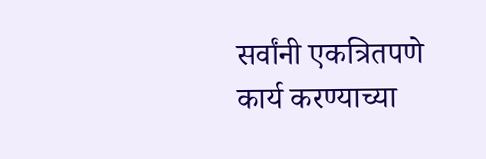सर्वांनी एकत्रितपणे कार्य करण्याच्या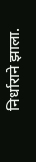निर्धाराने झाला.